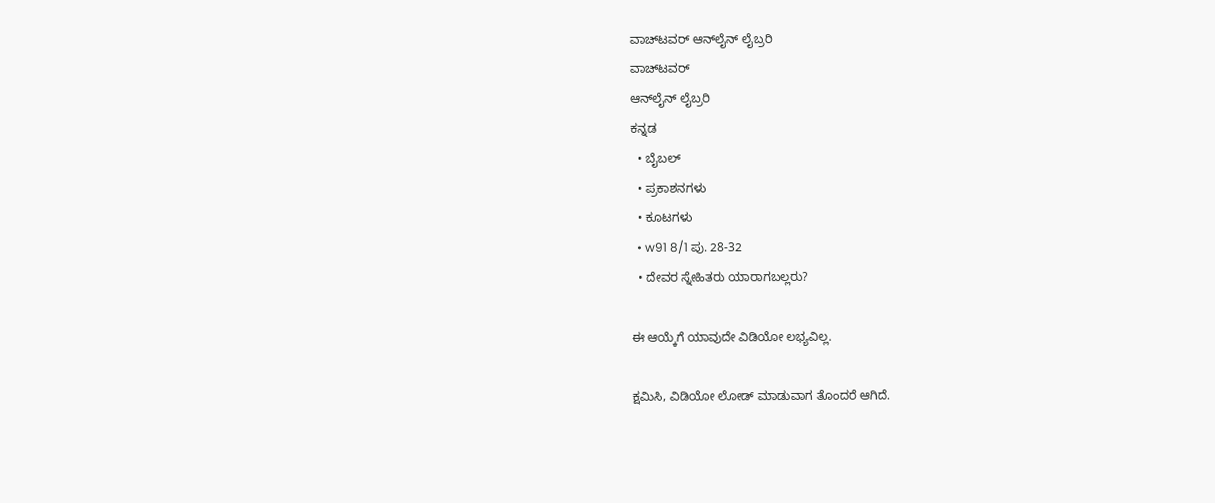ವಾಚ್‌ಟವರ್ ಆನ್‌ಲೈನ್ ಲೈಬ್ರರಿ
ವಾಚ್‌ಟವರ್
ಆನ್‌ಲೈನ್ ಲೈಬ್ರರಿ
ಕನ್ನಡ
  • ಬೈಬಲ್
  • ಪ್ರಕಾಶನಗಳು
  • ಕೂಟಗಳು
  • w91 8/1 ಪು. 28-32
  • ದೇವರ ಸ್ನೇಹಿತರು ಯಾರಾಗಬಲ್ಲರು?

ಈ ಆಯ್ಕೆಗೆ ಯಾವುದೇ ವಿಡಿಯೋ ಲಭ್ಯವಿಲ್ಲ.

ಕ್ಷಮಿಸಿ, ವಿಡಿಯೋ ಲೋಡ್ ಮಾಡುವಾಗ ತೊಂದರೆ ಆಗಿದೆ.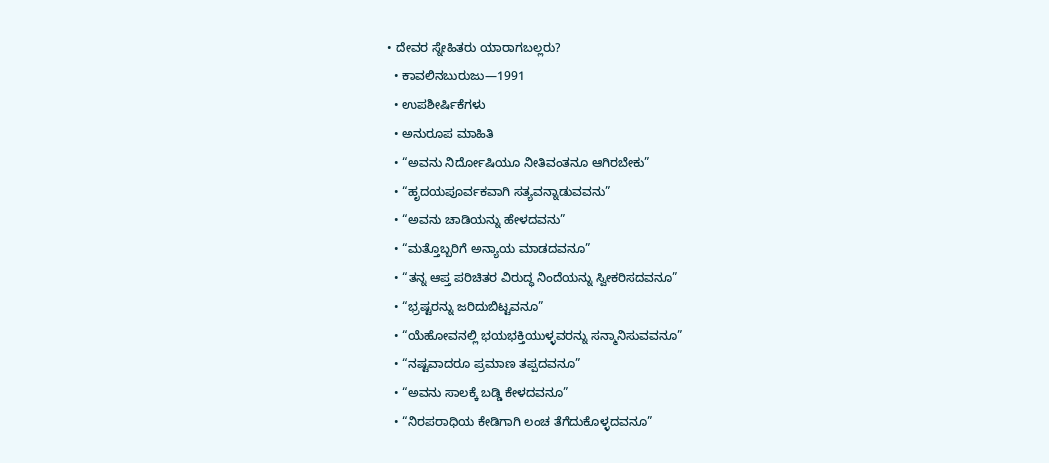• ದೇವರ ಸ್ನೇಹಿತರು ಯಾರಾಗಬಲ್ಲರು?
  • ಕಾವಲಿನಬುರುಜು—1991
  • ಉಪಶೀರ್ಷಿಕೆಗಳು
  • ಅನುರೂಪ ಮಾಹಿತಿ
  • “ಅವನು ನಿರ್ದೋಷಿಯೂ ನೀತಿವಂತನೂ ಆಗಿರಬೇಕು”
  • “ಹೃದಯಪೂರ್ವಕವಾಗಿ ಸತ್ಯವನ್ನಾಡುವವನು”
  • “ಅವನು ಚಾಡಿಯನ್ನು ಹೇಳದವನು”
  • “ಮತ್ತೊಬ್ಬರಿಗೆ ಅನ್ಯಾಯ ಮಾಡದವನೂ”
  • “ತನ್ನ ಆಪ್ತ ಪರಿಚಿತರ ವಿರುದ್ಧ ನಿಂದೆಯನ್ನು ಸ್ವೀಕರಿಸದವನೂ”
  • “ಭ್ರಷ್ಟರನ್ನು ಜರಿದುಬಿಟ್ಟವನೂ”
  • “ಯೆಹೋವನಲ್ಲಿ ಭಯಭಕ್ತಿಯುಳ್ಳವರನ್ನು ಸನ್ಮಾನಿಸುವವನೂ”
  • “ನಷ್ಟವಾದರೂ ಪ್ರಮಾಣ ತಪ್ಪದವನೂ”
  • “ಅವನು ಸಾಲಕ್ಕೆ ಬಡ್ಡಿ ಕೇಳದವನೂ”
  • “ನಿರಪರಾಧಿಯ ಕೇಡಿಗಾಗಿ ಲಂಚ ತೆಗೆದುಕೊಳ್ಳದವನೂ”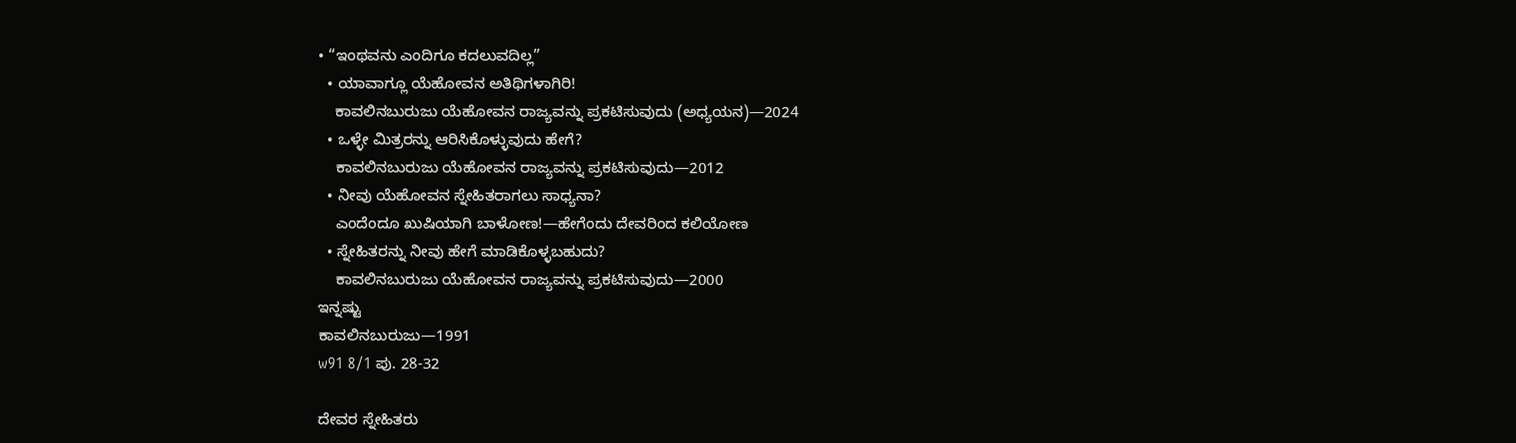• “ಇಂಥವನು ಎಂದಿಗೂ ಕದಲುವದಿಲ್ಲ”
  • ಯಾವಾಗ್ಲೂ ಯೆಹೋವನ ಅತಿಥಿಗಳಾಗಿರಿ!
    ಕಾವಲಿನಬುರುಜು ಯೆಹೋವನ ರಾಜ್ಯವನ್ನು ಪ್ರಕಟಿಸುವುದು (ಅಧ್ಯಯನ)—2024
  • ಒಳ್ಳೇ ಮಿತ್ರರನ್ನು ಆರಿಸಿಕೊಳ್ಳುವುದು ಹೇಗೆ?
    ಕಾವಲಿನಬುರುಜು ಯೆಹೋವನ ರಾಜ್ಯವನ್ನು ಪ್ರಕಟಿಸುವುದು—2012
  • ನೀವು ಯೆಹೋವನ ಸ್ನೇಹಿತರಾಗಲು ಸಾಧ್ಯನಾ?
    ಎಂದೆಂದೂ ಖುಷಿಯಾಗಿ ಬಾಳೋಣ!—ಹೇಗೆಂದು ದೇವರಿಂದ ಕಲಿಯೋಣ
  • ಸ್ನೇಹಿತರನ್ನು ನೀವು ಹೇಗೆ ಮಾಡಿಕೊಳ್ಳಬಹುದು?
    ಕಾವಲಿನಬುರುಜು ಯೆಹೋವನ ರಾಜ್ಯವನ್ನು ಪ್ರಕಟಿಸುವುದು—2000
ಇನ್ನಷ್ಟು
ಕಾವಲಿನಬುರುಜು—1991
w91 8/1 ಪು. 28-32

ದೇವರ ಸ್ನೇಹಿತರು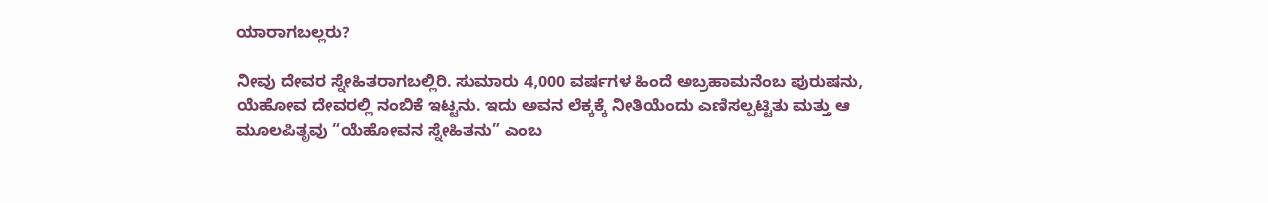ಯಾರಾಗಬಲ್ಲರು?

ನೀವು ದೇವರ ಸ್ನೇಹಿತರಾಗಬಲ್ಲಿರಿ. ಸುಮಾರು 4,000 ವರ್ಷಗಳ ಹಿಂದೆ ಅಬ್ರಹಾಮನೆಂಬ ಪುರುಷನು, ಯೆಹೋವ ದೇವರಲ್ಲಿ ನಂಬಿಕೆ ಇಟ್ಟನು. ಇದು ಅವನ ಲೆಕ್ಕಕ್ಕೆ ನೀತಿಯೆಂದು ಎಣಿಸಲ್ಪಟ್ಟಿತು ಮತ್ತು ಆ ಮೂಲಪಿತೃವು “ಯೆಹೋವನ ಸ್ನೇಹಿತನು” ಎಂಬ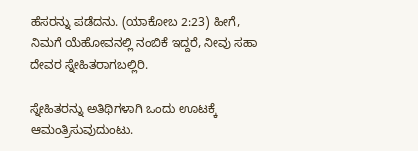ಹೆಸರನ್ನು ಪಡೆದನು. (ಯಾಕೋಬ 2:23) ಹೀಗೆ, ನಿಮಗೆ ಯೆಹೋವನಲ್ಲಿ ನಂಬಿಕೆ ಇದ್ದರೆ, ನೀವು ಸಹಾ ದೇವರ ಸ್ನೇಹಿತರಾಗಬಲ್ಲಿರಿ.

ಸ್ನೇಹಿತರನ್ನು ಅತಿಥಿಗಳಾಗಿ ಒಂದು ಊಟಕ್ಕೆ ಆಮಂತ್ರಿಸುವುದುಂಟು.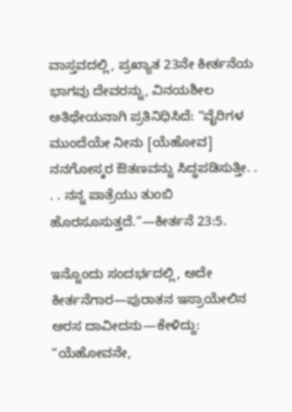ವಾಸ್ತವದಲ್ಲಿ, ಪ್ರಖ್ಯಾತ 23ನೇ ಕೀರ್ತನೆಯ ಭಾಗವು ದೇವರನ್ನು, ವಿನಯಶೀಲ ಅತಿಥೇಯನಾಗಿ ಪ್ರತಿನಿಧಿಸಿದೆ: “ವೈರಿಗಳ ಮುಂದೆಯೇ ನೀನು [ಯೆಹೋವ] ನನಗೋಸ್ಕರ ಔತಣವನ್ನು ಸಿದ್ಧಪಡಿಸುತ್ತೀ. . . . ನನ್ನ ಪಾತ್ರೆಯು ತುಂಬಿ ಹೊರಸೂಸುತ್ತದೆ.”—ಕೀರ್ತನೆ 23:5.

ಇನ್ನೊಂದು ಸಂದರ್ಭದಲ್ಲಿ, ಅದೇ ಕೀರ್ತನೆಗಾರ—ಪುರಾತನ ಇಸ್ರಾಯೇಲಿನ ಅರಸ ದಾವೀದನು—ಕೇಳಿದ್ದು: “ಯೆಹೋವನೇ,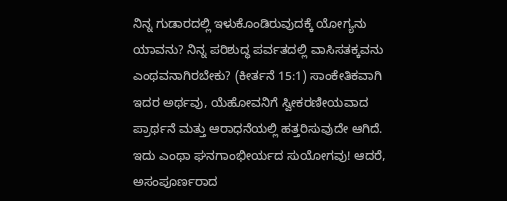ನಿನ್ನ ಗುಡಾರದಲ್ಲಿ ಇಳುಕೊಂಡಿರುವುದಕ್ಕೆ ಯೋಗ್ಯನು ಯಾವನು? ನಿನ್ನ ಪರಿಶುದ್ಧ ಪರ್ವತದಲ್ಲಿ ವಾಸಿಸತಕ್ಕವನು ಎಂಥವನಾಗಿರಬೇಕು? (ಕೀರ್ತನೆ 15:1) ಸಾಂಕೇತಿಕವಾಗಿ ಇದರ ಅರ್ಥವು, ಯೆಹೋವನಿಗೆ ಸ್ವೀಕರಣೀಯವಾದ ಪ್ರಾರ್ಥನೆ ಮತ್ತು ಆರಾಧನೆಯಲ್ಲಿ ಹತ್ತರಿಸುವುದೇ ಆಗಿದೆ. ಇದು ಎಂಥಾ ಘನಗಾಂಭೀರ್ಯದ ಸುಯೋಗವು! ಆದರೆ, ಅಸಂಪೂರ್ಣರಾದ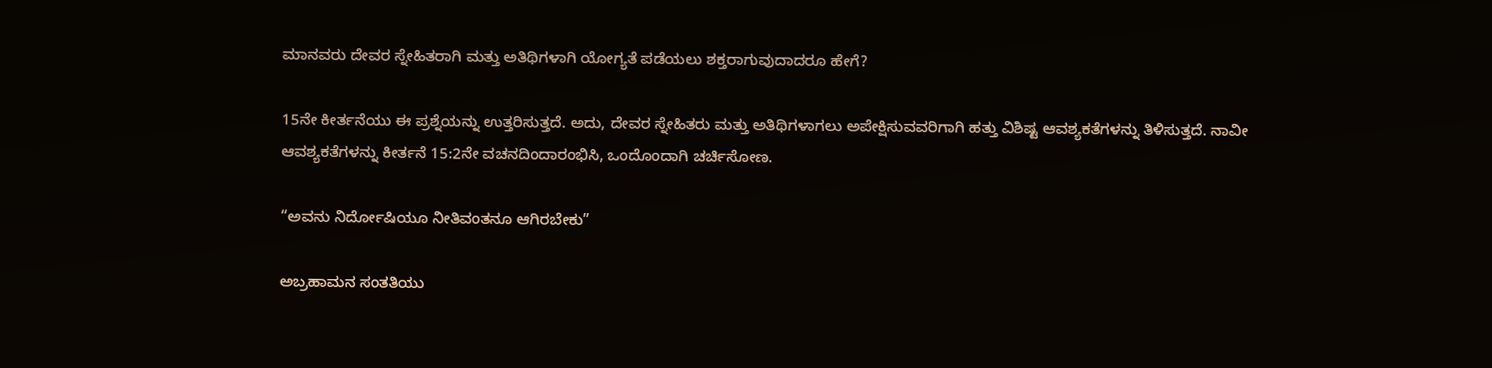ಮಾನವರು ದೇವರ ಸ್ನೇಹಿತರಾಗಿ ಮತ್ತು ಅತಿಥಿಗಳಾಗಿ ಯೋಗ್ಯತೆ ಪಡೆಯಲು ಶಕ್ತರಾಗುವುದಾದರೂ ಹೇಗೆ?

15ನೇ ಕೀರ್ತನೆಯು ಈ ಪ್ರಶ್ನೆಯನ್ನು ಉತ್ತರಿಸುತ್ತದೆ. ಅದು, ದೇವರ ಸ್ನೇಹಿತರು ಮತ್ತು ಅತಿಥಿಗಳಾಗಲು ಅಪೇಕ್ಷಿಸುವವರಿಗಾಗಿ ಹತ್ತು ವಿಶಿಷ್ಟ ಆವಶ್ಯಕತೆಗಳನ್ನು ತಿಳಿಸುತ್ತದೆ. ನಾವೀ ಆವಶ್ಯಕತೆಗಳನ್ನು ಕೀರ್ತನೆ 15:2ನೇ ವಚನದಿಂದಾರಂಭಿಸಿ, ಒಂದೊಂದಾಗಿ ಚರ್ಚಿಸೋಣ.

“ಅವನು ನಿರ್ದೋಷಿಯೂ ನೀತಿವಂತನೂ ಆಗಿರಬೇಕು”

ಅಬ್ರಹಾಮನ ಸಂತತಿಯು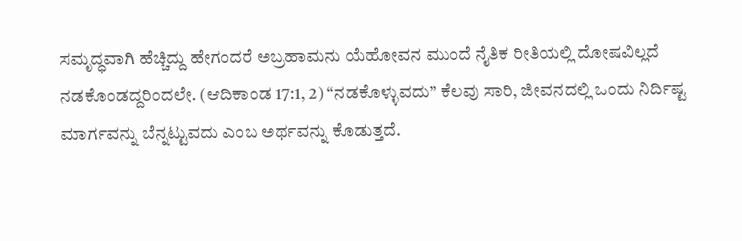ಸಮೃದ್ಧವಾಗಿ ಹೆಚ್ಚಿದ್ದು ಹೇಗಂದರೆ ಅಬ್ರಹಾಮನು ಯೆಹೋವನ ಮುಂದೆ ನೈತಿಕ ರೀತಿಯಲ್ಲಿ ದೋಷವಿಲ್ಲದೆ ನಡಕೊಂಡದ್ದರಿಂದಲೇ. (ಆದಿಕಾಂಡ 17:1, 2) “ನಡಕೊಳ್ಳುವದು” ಕೆಲವು ಸಾರಿ, ಜೀವನದಲ್ಲಿ ಒಂದು ನಿರ್ದಿಷ್ಟ ಮಾರ್ಗವನ್ನು ಬೆನ್ನಟ್ಟುವದು ಎಂಬ ಅರ್ಥವನ್ನು ಕೊಡುತ್ತದೆ.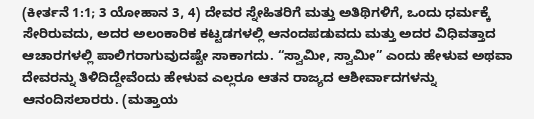(ಕೀರ್ತನೆ 1:1; 3 ಯೋಹಾನ 3, 4) ದೇವರ ಸ್ನೇಹಿತರಿಗೆ ಮತ್ತು ಅತಿಥಿಗಳಿಗೆ, ಒಂದು ಧರ್ಮಕ್ಕೆ ಸೇರಿರುವದು, ಅದರ ಅಲಂಕಾರಿಕ ಕಟ್ಟಡಗಳಲ್ಲಿ ಆನಂದಪಡುವದು ಮತ್ತು ಅದರ ವಿಧಿವತ್ತಾದ ಆಚಾರಗಳಲ್ಲಿ ಪಾಲಿಗರಾಗುವುದಷ್ಟೇ ಸಾಕಾಗದು. “ಸ್ವಾಮೀ, ಸ್ವಾಮೀ” ಎಂದು ಹೇಳುವ ಅಥವಾ ದೇವರನ್ನು ತಿಳಿದಿದ್ದೇವೆಂದು ಹೇಳುವ ಎಲ್ಲರೂ ಆತನ ರಾಜ್ಯದ ಆಶೀರ್ವಾದಗಳನ್ನು ಆನಂದಿಸಲಾರರು. (ಮತ್ತಾಯ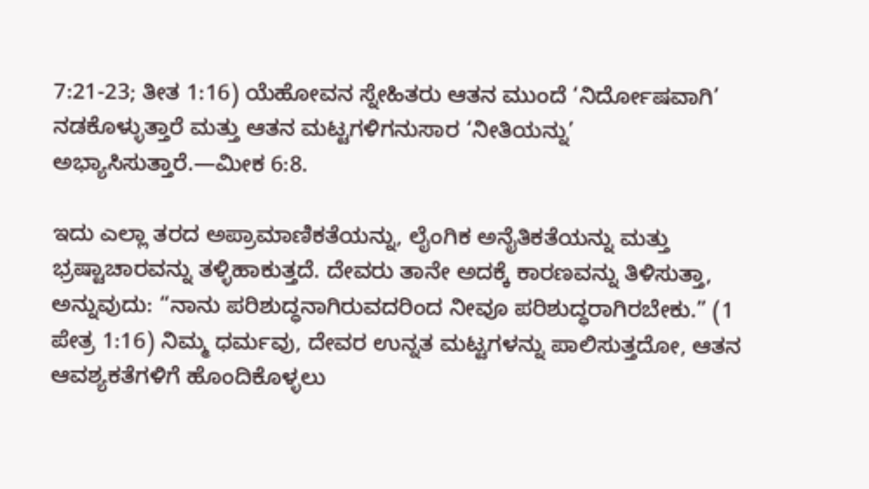7:21-23; ತೀತ 1:16) ಯೆಹೋವನ ಸ್ನೇಹಿತರು ಆತನ ಮುಂದೆ ‘ನಿರ್ದೋಷವಾಗಿ’ ನಡಕೊಳ್ಳುತ್ತಾರೆ ಮತ್ತು ಆತನ ಮಟ್ಟಗಳಿಗನುಸಾರ ‘ನೀತಿಯನ್ನು’ ಅಭ್ಯಾಸಿಸುತ್ತಾರೆ.—ಮೀಕ 6:8.

ಇದು ಎಲ್ಲಾ ತರದ ಅಪ್ರಾಮಾಣಿಕತೆಯನ್ನು, ಲೈಂಗಿಕ ಅನೈತಿಕತೆಯನ್ನು ಮತ್ತು ಭ್ರಷ್ಟಾಚಾರವನ್ನು ತಳ್ಳಿಹಾಕುತ್ತದೆ. ದೇವರು ತಾನೇ ಅದಕ್ಕೆ ಕಾರಣವನ್ನು ತಿಳಿಸುತ್ತಾ, ಅನ್ನುವುದು: “ನಾನು ಪರಿಶುದ್ಧನಾಗಿರುವದರಿಂದ ನೀವೂ ಪರಿಶುದ್ಧರಾಗಿರಬೇಕು.” (1 ಪೇತ್ರ 1:16) ನಿಮ್ಮ ಧರ್ಮವು, ದೇವರ ಉನ್ನತ ಮಟ್ಟಗಳನ್ನು ಪಾಲಿಸುತ್ತದೋ, ಆತನ ಆವಶ್ಯಕತೆಗಳಿಗೆ ಹೊಂದಿಕೊಳ್ಳಲು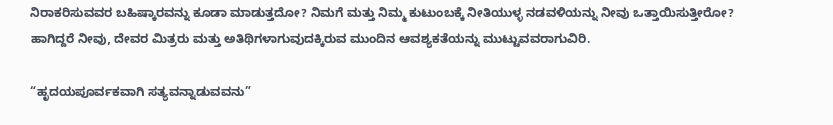ನಿರಾಕರಿಸುವವರ ಬಹಿಷ್ಕಾರವನ್ನು ಕೂಡಾ ಮಾಡುತ್ತದೋ? ನಿಮಗೆ ಮತ್ತು ನಿಮ್ಮ ಕುಟುಂಬಕ್ಕೆ ನೀತಿಯುಳ್ಳ ನಡವಳಿಯನ್ನು ನೀವು ಒತ್ತಾಯಿಸುತ್ತೀರೋ? ಹಾಗಿದ್ದರೆ ನೀವು, ದೇವರ ಮಿತ್ರರು ಮತ್ತು ಅತಿಥಿಗಳಾಗುವುದಕ್ಕಿರುವ ಮುಂದಿನ ಆವಶ್ಯಕತೆಯನ್ನು ಮುಟ್ಟುವವರಾಗುವಿರಿ.

“ಹೃದಯಪೂರ್ವಕವಾಗಿ ಸತ್ಯವನ್ನಾಡುವವನು”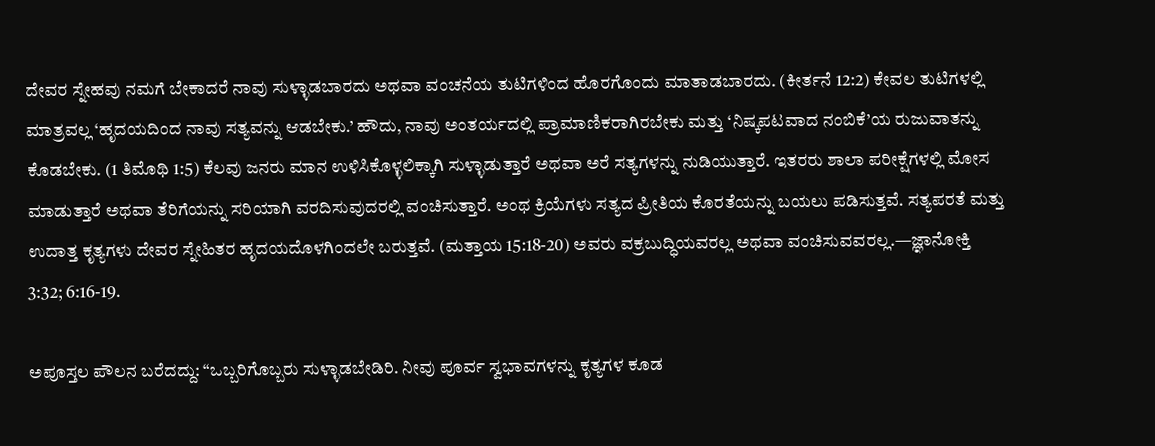ದೇವರ ಸ್ನೇಹವು ನಮಗೆ ಬೇಕಾದರೆ ನಾವು ಸುಳ್ಳಾಡಬಾರದು ಅಥವಾ ವಂಚನೆಯ ತುಟಿಗಳಿಂದ ಹೊರಗೊಂದು ಮಾತಾಡಬಾರದು. (ಕೀರ್ತನೆ 12:2) ಕೇವಲ ತುಟಿಗಳಲ್ಲಿ ಮಾತ್ರವಲ್ಲ ‘ಹೃದಯದಿಂದ ನಾವು ಸತ್ಯವನ್ನು ಆಡಬೇಕು.’ ಹೌದು, ನಾವು ಅಂತರ್ಯದಲ್ಲಿ ಪ್ರಾಮಾಣಿಕರಾಗಿರಬೇಕು ಮತ್ತು ‘ನಿಷ್ಕಪಟವಾದ ನಂಬಿಕೆ’ಯ ರುಜುವಾತನ್ನು ಕೊಡಬೇಕು. (1 ತಿಮೊಥಿ 1:5) ಕೆಲವು ಜನರು ಮಾನ ಉಳಿಸಿಕೊಳ್ಳಲಿಕ್ಕಾಗಿ ಸುಳ್ಳಾಡುತ್ತಾರೆ ಅಥವಾ ಅರೆ ಸತ್ಯಗಳನ್ನು ನುಡಿಯುತ್ತಾರೆ. ಇತರರು ಶಾಲಾ ಪರೀಕ್ಷೆಗಳಲ್ಲಿ ಮೋಸ ಮಾಡುತ್ತಾರೆ ಅಥವಾ ತೆರಿಗೆಯನ್ನು ಸರಿಯಾಗಿ ವರದಿಸುವುದರಲ್ಲಿ ವಂಚಿಸುತ್ತಾರೆ. ಅಂಥ ಕ್ರಿಯೆಗಳು ಸತ್ಯದ ಪ್ರೀತಿಯ ಕೊರತೆಯನ್ನು ಬಯಲು ಪಡಿಸುತ್ತವೆ. ಸತ್ಯಪರತೆ ಮತ್ತು ಉದಾತ್ತ ಕೃತ್ಯಗಳು ದೇವರ ಸ್ನೇಹಿತರ ಹೃದಯದೊಳಗಿಂದಲೇ ಬರುತ್ತವೆ. (ಮತ್ತಾಯ 15:18-20) ಅವರು ವಕ್ರಬುದ್ಧಿಯವರಲ್ಲ ಅಥವಾ ವಂಚಿಸುವವರಲ್ಲ.—ಜ್ಞಾನೋಕ್ತಿ 3:32; 6:16-19.

ಅಪೂಸ್ತಲ ಪೌಲನ ಬರೆದದ್ದು: “ಒಬ್ಬರಿಗೊಬ್ಬರು ಸುಳ್ಳಾಡಬೇಡಿರಿ. ನೀವು ಪೂರ್ವ ಸ್ವಭಾವಗಳನ್ನು ಕೃತ್ಯಗಳ ಕೂಡ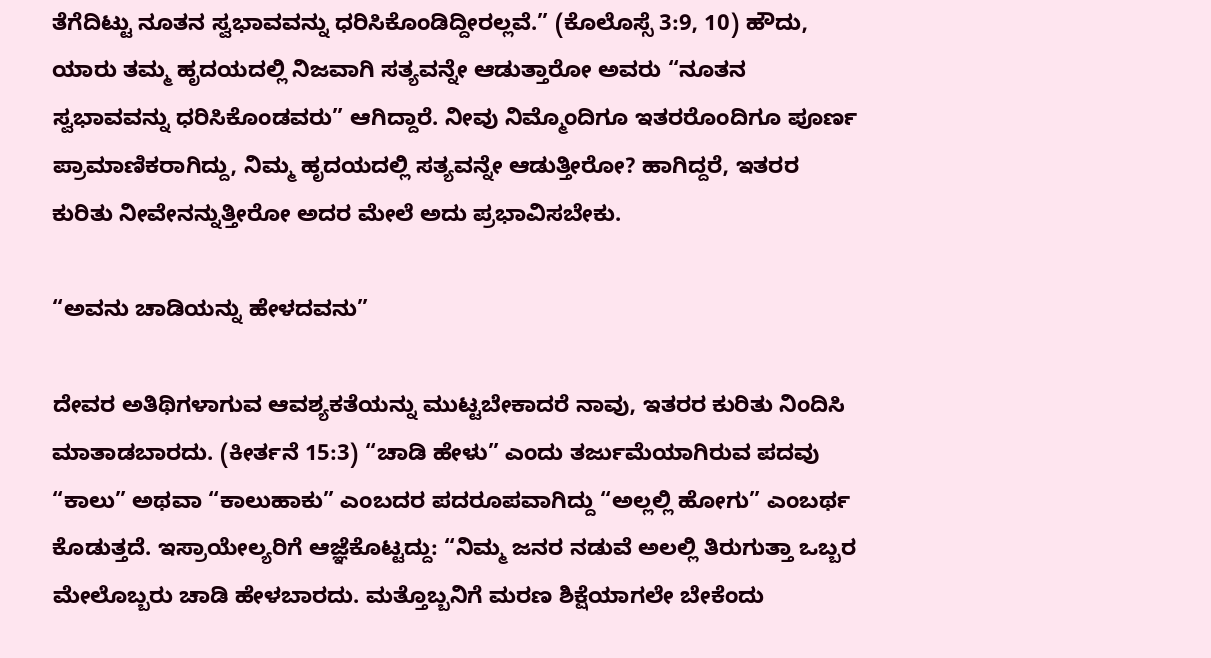ತೆಗೆದಿಟ್ಟು ನೂತನ ಸ್ವಭಾವವನ್ನು ಧರಿಸಿಕೊಂಡಿದ್ದೀರಲ್ಲವೆ.” (ಕೊಲೊಸ್ಸೆ 3:9, 10) ಹೌದು, ಯಾರು ತಮ್ಮ ಹೃದಯದಲ್ಲಿ ನಿಜವಾಗಿ ಸತ್ಯವನ್ನೇ ಆಡುತ್ತಾರೋ ಅವರು “ನೂತನ ಸ್ವಭಾವವನ್ನು ಧರಿಸಿಕೊಂಡವರು” ಆಗಿದ್ದಾರೆ. ನೀವು ನಿಮ್ಮೊಂದಿಗೂ ಇತರರೊಂದಿಗೂ ಪೂರ್ಣ ಪ್ರಾಮಾಣಿಕರಾಗಿದ್ದು, ನಿಮ್ಮ ಹೃದಯದಲ್ಲಿ ಸತ್ಯವನ್ನೇ ಆಡುತ್ತೀರೋ? ಹಾಗಿದ್ದರೆ, ಇತರರ ಕುರಿತು ನೀವೇನನ್ನುತ್ತೀರೋ ಅದರ ಮೇಲೆ ಅದು ಪ್ರಭಾವಿಸಬೇಕು.

“ಅವನು ಚಾಡಿಯನ್ನು ಹೇಳದವನು”

ದೇವರ ಅತಿಥಿಗಳಾಗುವ ಆವಶ್ಯಕತೆಯನ್ನು ಮುಟ್ಟಬೇಕಾದರೆ ನಾವು, ಇತರರ ಕುರಿತು ನಿಂದಿಸಿ ಮಾತಾಡಬಾರದು. (ಕೀರ್ತನೆ 15:3) “ಚಾಡಿ ಹೇಳು” ಎಂದು ತರ್ಜುಮೆಯಾಗಿರುವ ಪದವು “ಕಾಲು” ಅಥವಾ “ಕಾಲುಹಾಕು” ಎಂಬದರ ಪದರೂಪವಾಗಿದ್ದು “ಅಲ್ಲಲ್ಲಿ ಹೋಗು” ಎಂಬರ್ಥ ಕೊಡುತ್ತದೆ. ಇಸ್ರಾಯೇಲ್ಯರಿಗೆ ಆಜ್ಞೆಕೊಟ್ಟದ್ದು: “ನಿಮ್ಮ ಜನರ ನಡುವೆ ಅಲಲ್ಲಿ ತಿರುಗುತ್ತಾ ಒಬ್ಬರ ಮೇಲೊಬ್ಬರು ಚಾಡಿ ಹೇಳಬಾರದು. ಮತ್ತೊಬ್ಬನಿಗೆ ಮರಣ ಶಿಕ್ಷೆಯಾಗಲೇ ಬೇಕೆಂದು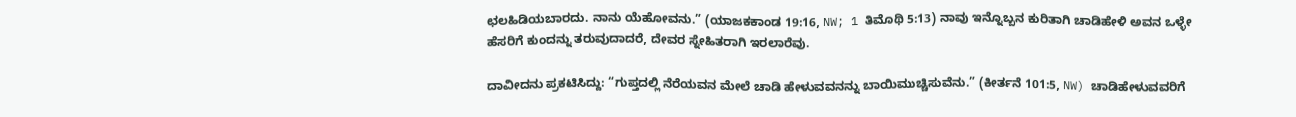ಛಲಹಿಡಿಯಬಾರದು. ನಾನು ಯೆಹೋವನು.” (ಯಾಜಕಕಾಂಡ 19:16, NW; 1 ತಿಮೊಥಿ 5:13) ನಾವು ಇನ್ನೊಬ್ಬನ ಕುರಿತಾಗಿ ಚಾಡಿಹೇಳಿ ಅವನ ಒಳ್ಳೇ ಹೆಸರಿಗೆ ಕುಂದನ್ನು ತರುವುದಾದರೆ, ದೇವರ ಸ್ನೇಹಿತರಾಗಿ ಇರಲಾರೆವು.

ದಾವೀದನು ಪ್ರಕಟಿಸಿದ್ದು: “ಗುಪ್ತದಲ್ಲಿ ನೆರೆಯವನ ಮೇಲೆ ಚಾಡಿ ಹೇಳುವವನನ್ನು ಬಾಯಿಮುಚ್ಚಿಸುವೆನು.” (ಕೀರ್ತನೆ 101:5, NW) ಚಾಡಿಹೇಳುವವರಿಗೆ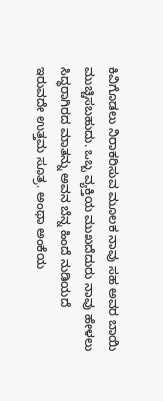ಕಿವಿಗೊಡಲು ನಿರಾಕರಿಸುವ ಮೂಲಕ ನಾವು ಸಹ ಅವರ ಬಾಯಿ ಮುಚ್ಚಿಸಬಹುದು. ಒಬ್ಬ ವ್ಯಕ್ತಿಯ ಮುಖದೆದುರು ನಾವು ಹೇಳಲು ಸಿದ್ಧರಾಗಿರದ ಮಾತನ್ನು ಅವನ ಬೆನ್ನ ಹಿಂದೆ ನುಡಿಯದೆ ಇರುವದೇ ಉತ್ತಮ ಸೂತ್ರ. ಅಂಥಾ ಅಂಕೆಯ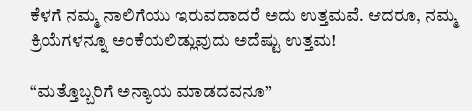ಕೆಳಗೆ ನಮ್ಮ ನಾಲಿಗೆಯು ಇರುವದಾದರೆ ಅದು ಉತ್ತಮವೆ. ಆದರೂ, ನಮ್ಮ ಕ್ರಿಯೆಗಳನ್ನೂ ಅಂಕೆಯಲಿಡ್ಲುವುದು ಅದೆಷ್ಟು ಉತ್ತಮ!

“ಮತ್ತೊಬ್ಬರಿಗೆ ಅನ್ಯಾಯ ಮಾಡದವನೂ”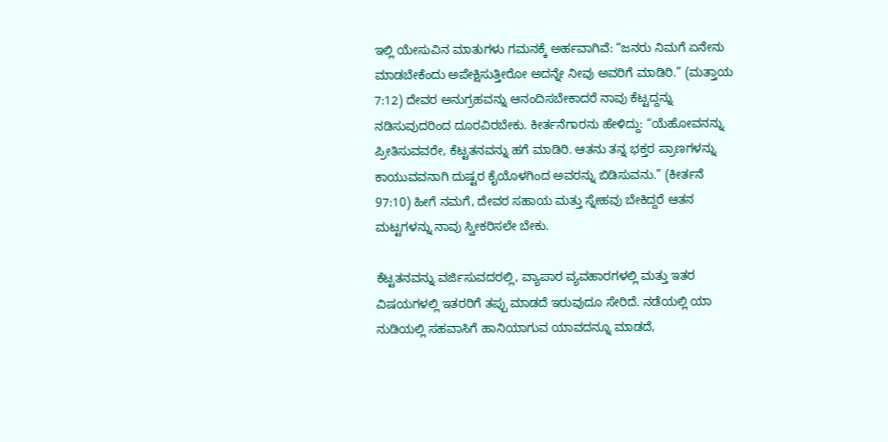ಇಲ್ಲಿ ಯೇಸುವಿನ ಮಾತುಗಳು ಗಮನಕ್ಕೆ ಅರ್ಹವಾಗಿವೆ: “ಜನರು ನಿಮಗೆ ಏನೇನು ಮಾಡಬೇಕೆಂದು ಅಪೇಕ್ಷಿಸುತ್ತೀರೋ ಅದನ್ನೇ ನೀವು ಅವರಿಗೆ ಮಾಡಿರಿ.” (ಮತ್ತಾಯ 7:12) ದೇವರ ಅನುಗ್ರಹವನ್ನು ಆನಂದಿಸಬೇಕಾದರೆ ನಾವು ಕೆಟ್ಟದ್ದನ್ನು ನಡಿಸುವುದರಿಂದ ದೂರವಿರಬೇಕು. ಕೀರ್ತನೆಗಾರನು ಹೇಳಿದ್ದು: “ಯೆಹೋವನನ್ನು ಪ್ರೀತಿಸುವವರೇ, ಕೆಟ್ಟತನವನ್ನು ಹಗೆ ಮಾಡಿರಿ. ಆತನು ತನ್ನ ಭಕ್ತರ ಪ್ರಾಣಗಳನ್ನು ಕಾಯುವವನಾಗಿ ದುಷ್ಟರ ಕೈಯೊಳಗಿಂದ ಅವರನ್ನು ಬಿಡಿಸುವನು.” (ಕೀರ್ತನೆ 97:10) ಹೀಗೆ ನಮಗೆ, ದೇವರ ಸಹಾಯ ಮತ್ತು ಸ್ನೇಹವು ಬೇಕಿದ್ದರೆ ಆತನ ಮಟ್ಟಗಳನ್ನು ನಾವು ಸ್ವೀಕರಿಸಲೇ ಬೇಕು.

ಕೆಟ್ಟತನವನ್ನು ವರ್ಜಿಸುವದರಲ್ಲಿ, ವ್ಯಾಪಾರ ವ್ಯವಹಾರಗಳಲ್ಲಿ ಮತ್ತು ಇತರ ವಿಷಯಗಳಲ್ಲಿ ಇತರರಿಗೆ ತಪ್ಪು ಮಾಡದೆ ಇರುವುದೂ ಸೇರಿದೆ. ನಡೆಯಲ್ಲಿ ಯಾ ನುಡಿಯಲ್ಲಿ ಸಹವಾಸಿಗೆ ಹಾನಿಯಾಗುವ ಯಾವದನ್ನೂ ಮಾಡದೆ,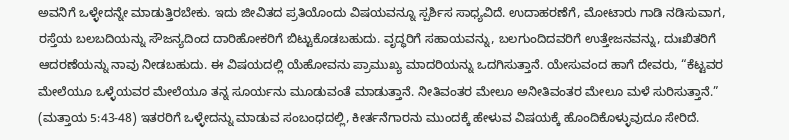ಅವನಿಗೆ ಒಳ್ಳೇದನ್ನೇ ಮಾಡುತ್ತಿರಬೇಕು. ಇದು ಜೀವಿತದ ಪ್ರತಿಯೊಂದು ವಿಷಯವನ್ನೂ ಸ್ಪರ್ಶಿಸ ಸಾಧ್ಯವಿದೆ. ಉದಾಹರಣೆಗೆ, ಮೋಟಾರು ಗಾಡಿ ನಡಿಸುವಾಗ, ರಸ್ತೆಯ ಬಲಬದಿಯನ್ನು ಸೌಜನ್ಯದಿಂದ ದಾರಿಹೋಕರಿಗೆ ಬಿಟ್ಟುಕೊಡಬಹುದು. ವೃದ್ಧರಿಗೆ ಸಹಾಯವನ್ನು, ಬಲಗುಂದಿದವರಿಗೆ ಉತ್ತೇಜನವನ್ನು, ದುಃಖಿತರಿಗೆ ಆದರಣೆಯನ್ನು ನಾವು ನೀಡಬಹುದು. ಈ ವಿಷಯದಲ್ಲಿ ಯೆಹೋವನು ಪ್ರಾಮುಖ್ಯ ಮಾದರಿಯನ್ನು ಒದಗಿಸುತ್ತಾನೆ. ಯೇಸುವಂದ ಹಾಗೆ ದೇವರು, “ಕೆಟ್ಟವರ ಮೇಲೆಯೂ ಒಳ್ಳೆಯವರ ಮೇಲೆಯೂ ತನ್ನ ಸೂರ್ಯನು ಮೂಡುವಂತೆ ಮಾಡುತ್ತಾನೆ. ನೀತಿವಂತರ ಮೇಲೂ ಅನೀತಿವಂತರ ಮೇಲೂ ಮಳೆ ಸುರಿಸುತ್ತಾನೆ.” (ಮತ್ತಾಯ 5:43-48) ಇತರರಿಗೆ ಒಳ್ಳೇದನ್ನು ಮಾಡುವ ಸಂಬಂಧದಲ್ಲಿ, ಕೀರ್ತನೆಗಾರನು ಮುಂದಕ್ಕೆ ಹೇಳುವ ವಿಷಯಕ್ಕೆ ಹೊಂದಿಕೊಳ್ಳುವುದೂ ಸೇರಿದೆ.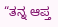“ತನ್ನ ಆಪ್ತ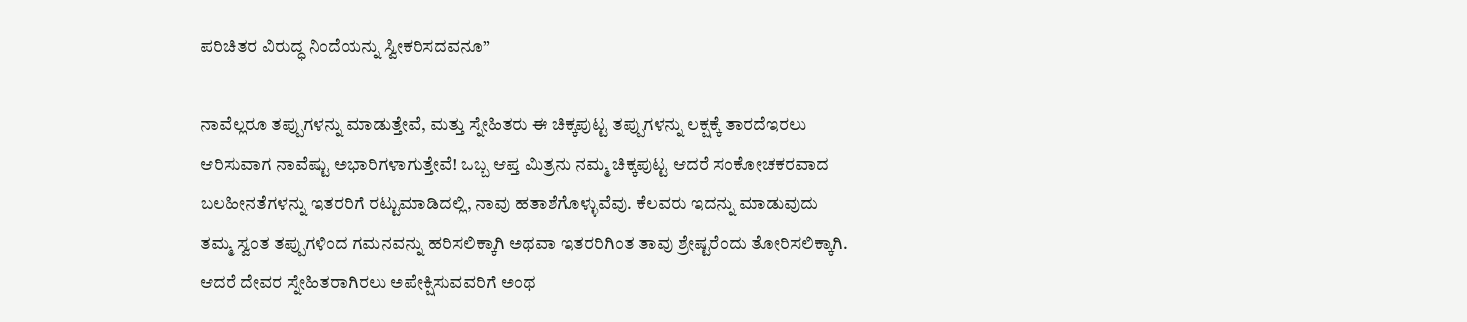ಪರಿಚಿತರ ವಿರುದ್ಧ ನಿಂದೆಯನ್ನು ಸ್ವೀಕರಿಸದವನೂ”

ನಾವೆಲ್ಲರೂ ತಪ್ಪುಗಳನ್ನು ಮಾಡುತ್ತೇವೆ, ಮತ್ತು ಸ್ನೇಹಿತರು ಈ ಚಿಕ್ಕಪುಟ್ಟ ತಪ್ಪುಗಳನ್ನು ಲಕ್ಷಕ್ಕೆ ತಾರದೆಇರಲು ಆರಿಸುವಾಗ ನಾವೆಷ್ಟು ಅಭಾರಿಗಳಾಗುತ್ತೇವೆ! ಒಬ್ಬ ಆಪ್ತ ಮಿತ್ರನು ನಮ್ಮ ಚಿಕ್ಕಪುಟ್ಟ ಆದರೆ ಸಂಕೋಚಕರವಾದ ಬಲಹೀನತೆಗಳನ್ನು ಇತರರಿಗೆ ರಟ್ಟುಮಾಡಿದಲ್ಲಿ, ನಾವು ಹತಾಶೆಗೊಳ್ಳುವೆವು. ಕೆಲವರು ಇದನ್ನು ಮಾಡುವುದು ತಮ್ಮ ಸ್ವಂತ ತಪ್ಪುಗಳಿಂದ ಗಮನವನ್ನು ಹರಿಸಲಿಕ್ಕಾಗಿ ಅಥವಾ ಇತರರಿಗಿಂತ ತಾವು ಶ್ರೇಷ್ಟರೆಂದು ತೋರಿಸಲಿಕ್ಕಾಗಿ. ಆದರೆ ದೇವರ ಸ್ನೇಹಿತರಾಗಿರಲು ಅಪೇಕ್ಷಿಸುವವರಿಗೆ ಅಂಥ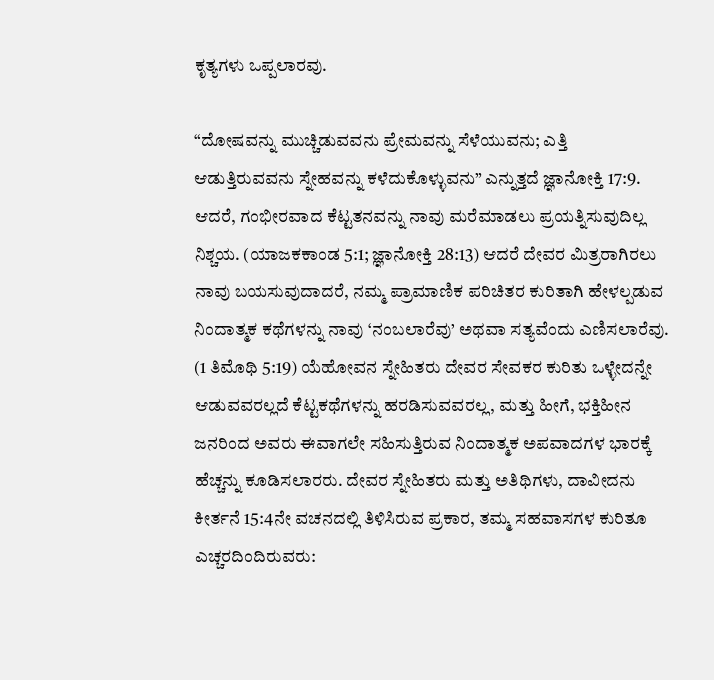ಕೃತ್ಯಗಳು ಒಪ್ಪಲಾರವು.

“ದೋಷವನ್ನು ಮುಚ್ಚಿಡುವವನು ಪ್ರೇಮವನ್ನು ಸೆಳೆಯುವನು; ಎತ್ತಿ ಆಡುತ್ತಿರುವವನು ಸ್ನೇಹವನ್ನು ಕಳೆದುಕೊಳ್ಳುವನು” ಎನ್ನುತ್ತದೆ ಜ್ಞಾನೋಕ್ತಿ 17:9. ಆದರೆ, ಗಂಭೀರವಾದ ಕೆಟ್ಟತನವನ್ನು ನಾವು ಮರೆಮಾಡಲು ಪ್ರಯತ್ನಿಸುವುದಿಲ್ಲ ನಿಶ್ಚಯ. (ಯಾಜಕಕಾಂಡ 5:1; ಜ್ಞಾನೋಕ್ತಿ 28:13) ಆದರೆ ದೇವರ ಮಿತ್ರರಾಗಿರಲು ನಾವು ಬಯಸುವುದಾದರೆ, ನಮ್ಮ ಪ್ರಾಮಾಣಿಕ ಪರಿಚಿತರ ಕುರಿತಾಗಿ ಹೇಳಲ್ಪಡುವ ನಿಂದಾತ್ಮಕ ಕಥೆಗಳನ್ನು ನಾವು ‘ನಂಬಲಾರೆವು’ ಅಥವಾ ಸತ್ಯವೆಂದು ಎಣಿಸಲಾರೆವು. (1 ತಿಮೊಥಿ 5:19) ಯೆಹೋವನ ಸ್ನೇಹಿತರು ದೇವರ ಸೇವಕರ ಕುರಿತು ಒಳ್ಳೇದನ್ನೇ ಆಡುವವರಲ್ಲದೆ ಕೆಟ್ಟಕಥೆಗಳನ್ನು ಹರಡಿಸುವವರಲ್ಲ, ಮತ್ತು ಹೀಗೆ, ಭಕ್ತಿಹೀನ ಜನರಿಂದ ಅವರು ಈವಾಗಲೇ ಸಹಿಸುತ್ತಿರುವ ನಿಂದಾತ್ಮಕ ಅಪವಾದಗಳ ಭಾರಕ್ಕೆ ಹೆಚ್ಚನ್ನು ಕೂಡಿಸಲಾರರು. ದೇವರ ಸ್ನೇಹಿತರು ಮತ್ತು ಅತಿಥಿಗಳು, ದಾವೀದನು ಕೀರ್ತನೆ 15:4ನೇ ವಚನದಲ್ಲಿ ತಿಳಿಸಿರುವ ಪ್ರಕಾರ, ತಮ್ಮ ಸಹವಾಸಗಳ ಕುರಿತೂ ಎಚ್ಚರದಿಂದಿರುವರು: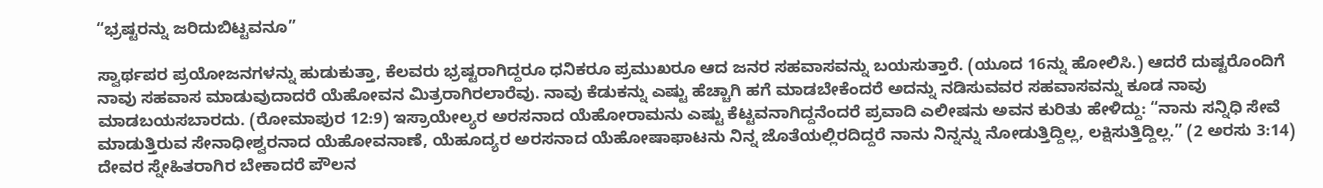“ಭ್ರಷ್ಟರನ್ನು ಜರಿದುಬಿಟ್ಟವನೂ”

ಸ್ವಾರ್ಥಪರ ಪ್ರಯೋಜನಗಳನ್ನು ಹುಡುಕುತ್ತಾ, ಕೆಲವರು ಭ್ರಷ್ಟರಾಗಿದ್ದರೂ ಧನಿಕರೂ ಪ್ರಮುಖರೂ ಆದ ಜನರ ಸಹವಾಸವನ್ನು ಬಯಸುತ್ತಾರೆ. (ಯೂದ 16ನ್ನು ಹೋಲಿಸಿ.) ಆದರೆ ದುಷ್ಟರೊಂದಿಗೆ ನಾವು ಸಹವಾಸ ಮಾಡುವುದಾದರೆ ಯೆಹೋವನ ಮಿತ್ರರಾಗಿರಲಾರೆವು. ನಾವು ಕೆಡುಕನ್ನು ಎಷ್ಟು ಹೆಚ್ಚಾಗಿ ಹಗೆ ಮಾಡಬೇಕೆಂದರೆ ಅದನ್ನು ನಡಿಸುವವರ ಸಹವಾಸವನ್ನು ಕೂಡ ನಾವು ಮಾಡಬಯಸಬಾರದು. (ರೋಮಾಪುರ 12:9) ಇಸ್ರಾಯೇಲ್ಯರ ಅರಸನಾದ ಯೆಹೋರಾಮನು ಎಷ್ಟು ಕೆಟ್ಟವನಾಗಿದ್ದನೆಂದರೆ ಪ್ರವಾದಿ ಎಲೀಷನು ಅವನ ಕುರಿತು ಹೇಳಿದ್ದು: “ನಾನು ಸನ್ನಿಧಿ ಸೇವೆ ಮಾಡುತ್ತಿರುವ ಸೇನಾಧೀಶ್ವರನಾದ ಯೆಹೋವನಾಣೆ, ಯೆಹೂದ್ಯರ ಅರಸನಾದ ಯೆಹೋಷಾಫಾಟನು ನಿನ್ನ ಜೊತೆಯಲ್ಲಿರದಿದ್ದರೆ ನಾನು ನಿನ್ನನ್ನು ನೋಡುತ್ತಿದ್ದಿಲ್ಲ, ಲಕ್ಷಿಸುತ್ತಿದ್ದಿಲ್ಲ.” (2 ಅರಸು 3:14) ದೇವರ ಸ್ನೇಹಿತರಾಗಿರ ಬೇಕಾದರೆ ಪೌಲನ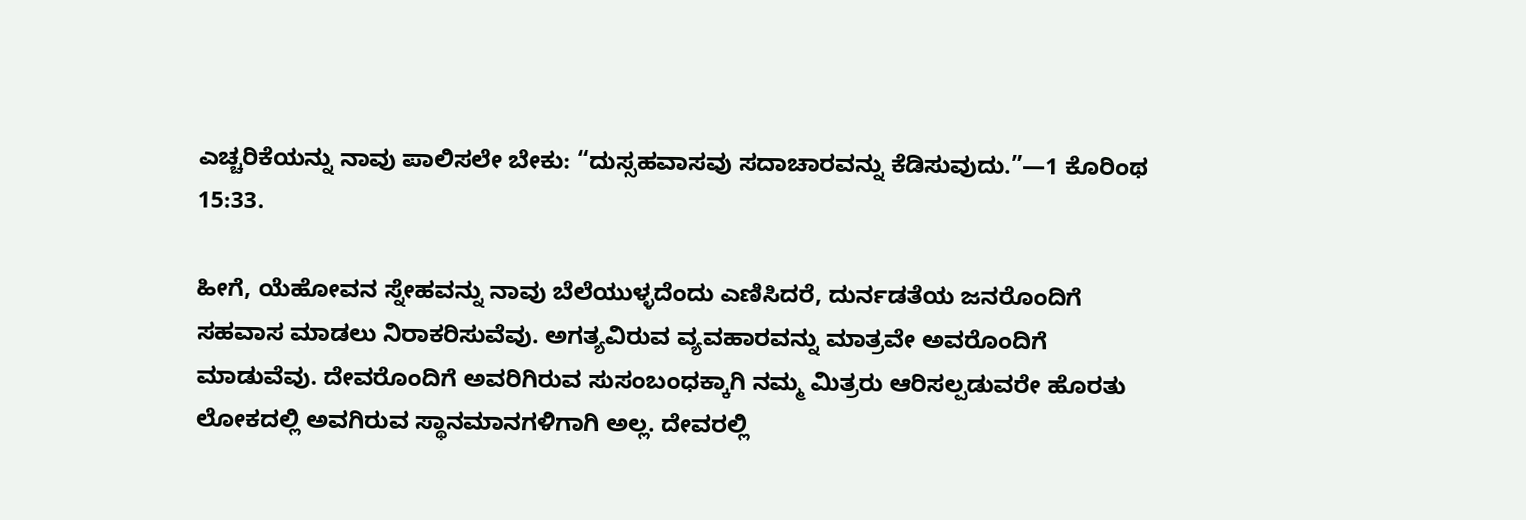ಎಚ್ಚರಿಕೆಯನ್ನು ನಾವು ಪಾಲಿಸಲೇ ಬೇಕು: “ದುಸ್ಸಹವಾಸವು ಸದಾಚಾರವನ್ನು ಕೆಡಿಸುವುದು.”—1 ಕೊರಿಂಥ 15:33.

ಹೀಗೆ, ಯೆಹೋವನ ಸ್ನೇಹವನ್ನು ನಾವು ಬೆಲೆಯುಳ್ಳದೆಂದು ಎಣಿಸಿದರೆ, ದುರ್ನಡತೆಯ ಜನರೊಂದಿಗೆ ಸಹವಾಸ ಮಾಡಲು ನಿರಾಕರಿಸುವೆವು. ಅಗತ್ಯವಿರುವ ವ್ಯವಹಾರವನ್ನು ಮಾತ್ರವೇ ಅವರೊಂದಿಗೆ ಮಾಡುವೆವು. ದೇವರೊಂದಿಗೆ ಅವರಿಗಿರುವ ಸುಸಂಬಂಧಕ್ಕಾಗಿ ನಮ್ಮ ಮಿತ್ರರು ಆರಿಸಲ್ಪಡುವರೇ ಹೊರತು ಲೋಕದಲ್ಲಿ ಅವಗಿರುವ ಸ್ಥಾನಮಾನಗಳಿಗಾಗಿ ಅಲ್ಲ. ದೇವರಲ್ಲಿ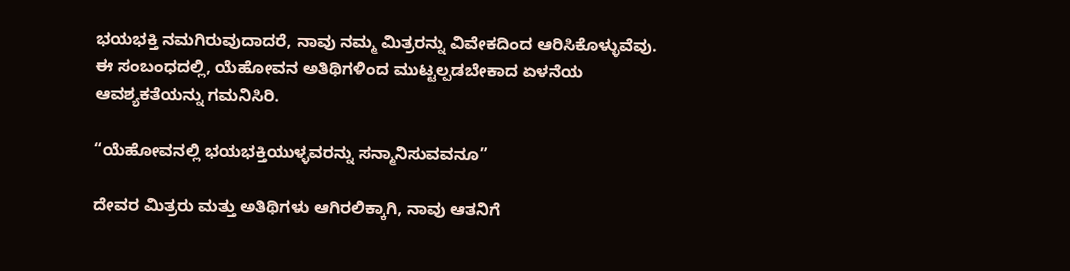ಭಯಭಕ್ತಿ ನಮಗಿರುವುದಾದರೆ, ನಾವು ನಮ್ಮ ಮಿತ್ರರನ್ನು ವಿವೇಕದಿಂದ ಆರಿಸಿಕೊಳ್ಳುವೆವು. ಈ ಸಂಬಂಧದಲ್ಲಿ, ಯೆಹೋವನ ಅತಿಥಿಗಳಿಂದ ಮುಟ್ಟಲ್ಪಡಬೇಕಾದ ಏಳನೆಯ ಆವಶ್ಯಕತೆಯನ್ನು ಗಮನಿಸಿರಿ.

“ಯೆಹೋವನಲ್ಲಿ ಭಯಭಕ್ತಿಯುಳ್ಳವರನ್ನು ಸನ್ಮಾನಿಸುವವನೂ”

ದೇವರ ಮಿತ್ರರು ಮತ್ತು ಅತಿಥಿಗಳು ಆಗಿರಲಿಕ್ಕಾಗಿ, ನಾವು ಆತನಿಗೆ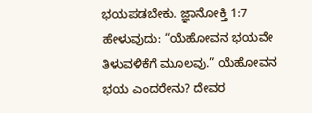ಭಯಪಡಬೇಕು. ಜ್ಞಾನೋಕ್ತಿ 1:7 ಹೇಳುವುದು: “ಯೆಹೋವನ ಭಯವೇ ತಿಳುವಳಿಕೆಗೆ ಮೂಲವು.” ಯೆಹೋವನ ಭಯ ಎಂದರೇನು? ದೇವರ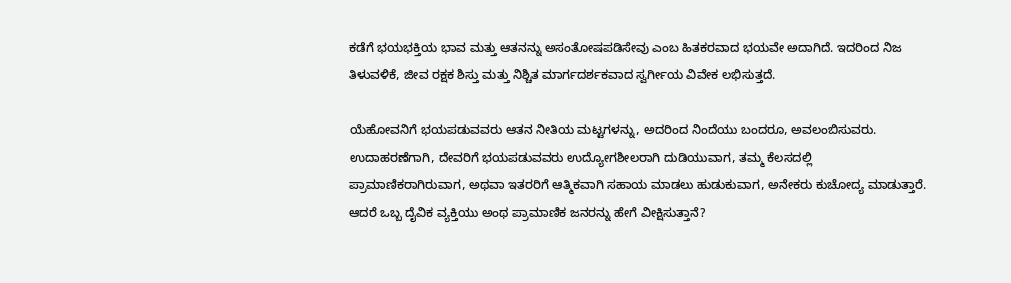ಕಡೆಗೆ ಭಯಭಕ್ತಿಯ ಭಾವ ಮತ್ತು ಆತನನ್ನು ಅಸಂತೋಷಪಡಿಸೇವು ಎಂಬ ಹಿತಕರವಾದ ಭಯವೇ ಅದಾಗಿದೆ. ಇದರಿಂದ ನಿಜ ತಿಳುವಳಿಕೆ, ಜೀವ ರಕ್ಷಕ ಶಿಸ್ತು ಮತ್ತು ನಿಶ್ಚಿತ ಮಾರ್ಗದರ್ಶಕವಾದ ಸ್ವರ್ಗೀಯ ವಿವೇಕ ಲಭಿಸುತ್ತದೆ.

ಯೆಹೋವನಿಗೆ ಭಯಪಡುವವರು ಆತನ ನೀತಿಯ ಮಟ್ಟಗಳನ್ನು, ಅದರಿಂದ ನಿಂದೆಯು ಬಂದರೂ, ಅವಲಂಬಿಸುವರು. ಉದಾಹರಣೆಗಾಗಿ, ದೇವರಿಗೆ ಭಯಪಡುವವರು ಉದ್ಯೋಗಶೀಲರಾಗಿ ದುಡಿಯುವಾಗ, ತಮ್ಮ ಕೆಲಸದಲ್ಲಿ ಪ್ರಾಮಾಣಿಕರಾಗಿರುವಾಗ, ಅಥವಾ ಇತರರಿಗೆ ಆತ್ಮಿಕವಾಗಿ ಸಹಾಯ ಮಾಡಲು ಹುಡುಕುವಾಗ, ಅನೇಕರು ಕುಚೋದ್ಯ ಮಾಡುತ್ತಾರೆ. ಆದರೆ ಒಬ್ಬ ದೈವಿಕ ವ್ಯಕ್ತಿಯು ಅಂಥ ಪ್ರಾಮಾಣಿಕ ಜನರನ್ನು ಹೇಗೆ ವೀಕ್ಷಿಸುತ್ತಾನೆ?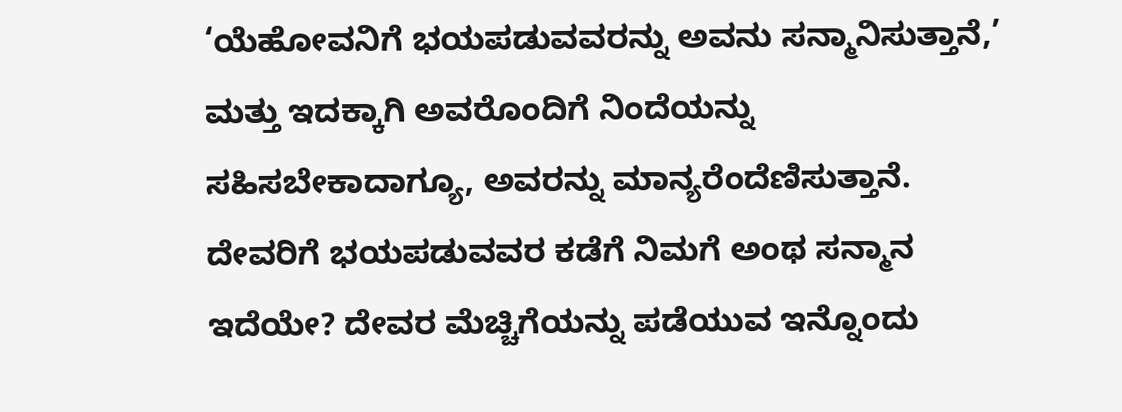‘ಯೆಹೋವನಿಗೆ ಭಯಪಡುವವರನ್ನು ಅವನು ಸನ್ಮಾನಿಸುತ್ತಾನೆ,’ ಮತ್ತು ಇದಕ್ಕಾಗಿ ಅವರೊಂದಿಗೆ ನಿಂದೆಯನ್ನು ಸಹಿಸಬೇಕಾದಾಗ್ಯೂ, ಅವರನ್ನು ಮಾನ್ಯರೆಂದೆಣಿಸುತ್ತಾನೆ. ದೇವರಿಗೆ ಭಯಪಡುವವರ ಕಡೆಗೆ ನಿಮಗೆ ಅಂಥ ಸನ್ಮಾನ ಇದೆಯೇ? ದೇವರ ಮೆಚ್ಚಿಗೆಯನ್ನು ಪಡೆಯುವ ಇನ್ನೊಂದು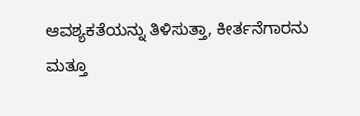ಆವಶ್ಯಕತೆಯನ್ನು ತಿಳಿಸುತ್ತಾ, ಕೀರ್ತನೆಗಾರನು ಮತ್ತೂ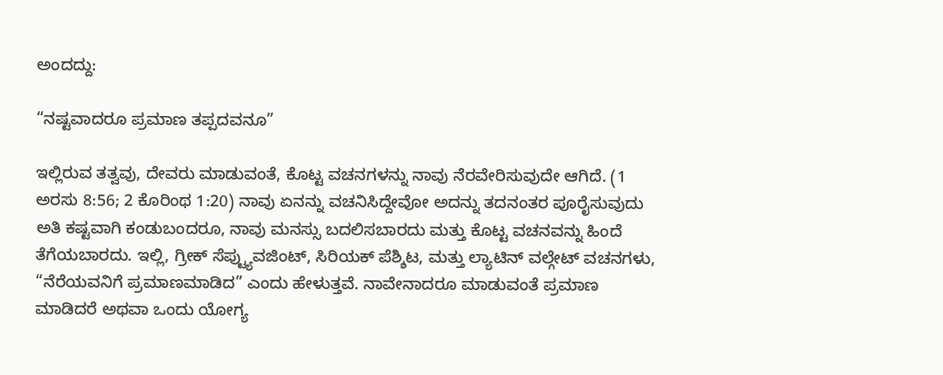ಅಂದದ್ದು:

“ನಷ್ಟವಾದರೂ ಪ್ರಮಾಣ ತಪ್ಪದವನೂ”

ಇಲ್ಲಿರುವ ತತ್ವವು, ದೇವರು ಮಾಡುವಂತೆ, ಕೊಟ್ಟ ವಚನಗಳನ್ನು ನಾವು ನೆರವೇರಿಸುವುದೇ ಆಗಿದೆ. (1 ಅರಸು 8:56; 2 ಕೊರಿಂಥ 1:20) ನಾವು ಏನನ್ನು ವಚನಿಸಿದ್ದೇವೋ ಅದನ್ನು ತದನಂತರ ಪೂರೈಸುವುದು ಅತಿ ಕಷ್ಟವಾಗಿ ಕಂಡುಬಂದರೂ, ನಾವು ಮನಸ್ಸು ಬದಲಿಸಬಾರದು ಮತ್ತು ಕೊಟ್ಟ ವಚನವನ್ನು ಹಿಂದೆ ತೆಗೆಯಬಾರದು. ಇಲ್ಲಿ, ಗ್ರೀಕ್‌ ಸೆಪ್ಟ್ಯುವಜಿಂಟ್‌, ಸಿರಿಯಕ್‌ ಪೆಶ್ಶಿಟ, ಮತ್ತು ಲ್ಯಾಟಿನ್‌ ವಲ್ಗೇಟ್‌ ವಚನಗಳು, “ನೆರೆಯವನಿಗೆ ಪ್ರಮಾಣಮಾಡಿದ” ಎಂದು ಹೇಳುತ್ತವೆ. ನಾವೇನಾದರೂ ಮಾಡುವಂತೆ ಪ್ರಮಾಣ ಮಾಡಿದರೆ ಅಥವಾ ಒಂದು ಯೋಗ್ಯ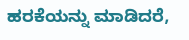ಹರಕೆಯನ್ನು ಮಾಡಿದರೆ,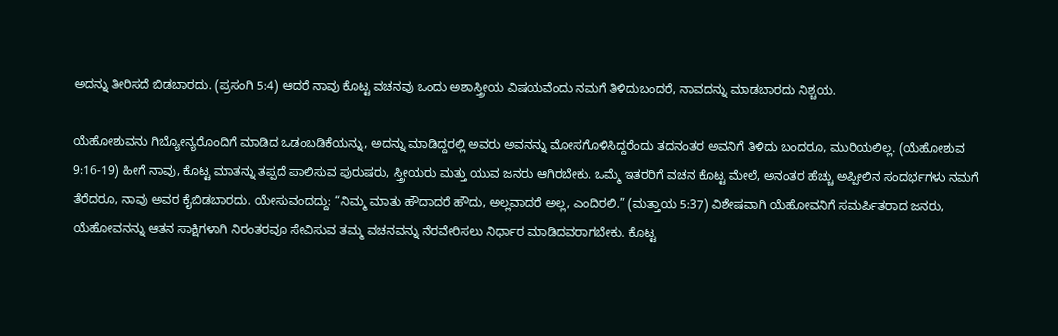ಅದನ್ನು ತೀರಿಸದೆ ಬಿಡಬಾರದು. (ಪ್ರಸಂಗಿ 5:4) ಆದರೆ ನಾವು ಕೊಟ್ಟ ವಚನವು ಒಂದು ಅಶಾಸ್ತ್ರೀಯ ವಿಷಯವೆಂದು ನಮಗೆ ತಿಳಿದುಬಂದರೆ, ನಾವದನ್ನು ಮಾಡಬಾರದು ನಿಶ್ಚಯ.

ಯೆಹೋಶುವನು ಗಿಬ್ಯೋನ್ಯರೊಂದಿಗೆ ಮಾಡಿದ ಒಡಂಬಡಿಕೆಯನ್ನು, ಅದನ್ನು ಮಾಡಿದ್ದರಲ್ಲಿ ಅವರು ಅವನನ್ನು ಮೋಸಗೊಳಿಸಿದ್ದರೆಂದು ತದನಂತರ ಅವನಿಗೆ ತಿಳಿದು ಬಂದರೂ, ಮುರಿಯಲಿಲ್ಲ. (ಯೆಹೋಶುವ 9:16-19) ಹೀಗೆ ನಾವು, ಕೊಟ್ಟ ಮಾತನ್ನು ತಪ್ಪದೆ ಪಾಲಿಸುವ ಪುರುಷರು, ಸ್ತ್ರೀಯರು ಮತ್ತು ಯುವ ಜನರು ಆಗಿರಬೇಕು. ಒಮ್ಮೆ ಇತರರಿಗೆ ವಚನ ಕೊಟ್ಟ ಮೇಲೆ, ಅನಂತರ ಹೆಚ್ಚು ಅಪ್ಪೀಲಿನ ಸಂದರ್ಭಗಳು ನಮಗೆ ತೆರೆದರೂ, ನಾವು ಅವರ ಕೈಬಿಡಬಾರದು. ಯೇಸುವಂದದ್ದು: “ನಿಮ್ಮ ಮಾತು ಹೌದಾದರೆ ಹೌದು, ಅಲ್ಲವಾದರೆ ಅಲ್ಲ, ಎಂದಿರಲಿ.” (ಮತ್ತಾಯ 5:37) ವಿಶೇಷವಾಗಿ ಯೆಹೋವನಿಗೆ ಸಮರ್ಪಿತರಾದ ಜನರು, ಯೆಹೋವನನ್ನು ಆತನ ಸಾಕ್ಷಿಗಳಾಗಿ ನಿರಂತರವೂ ಸೇವಿಸುವ ತಮ್ಮ ವಚನವನ್ನು ನೆರವೇರಿಸಲು ನಿರ್ಧಾರ ಮಾಡಿದವರಾಗಬೇಕು. ಕೊಟ್ಟ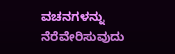ವಚನಗಳನ್ನು ನೆರೆವೇರಿಸುವುದು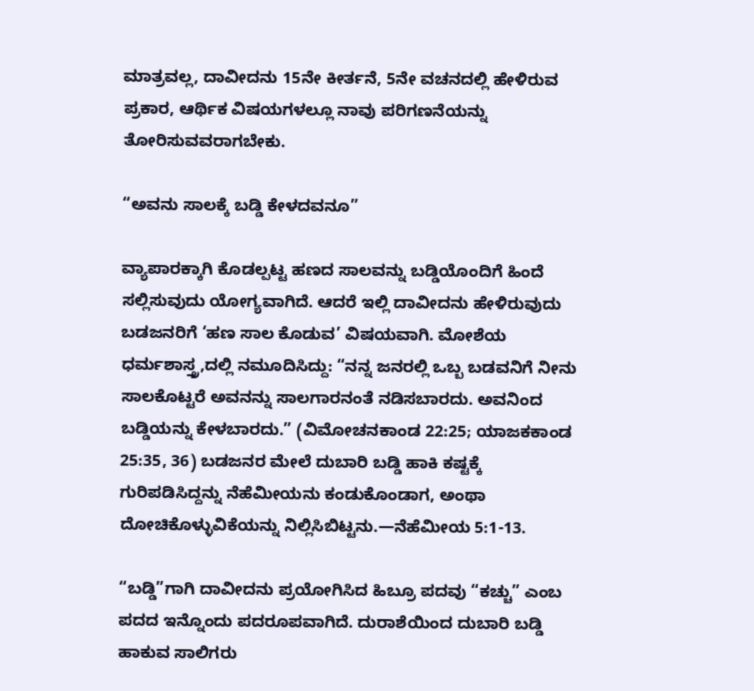ಮಾತ್ರವಲ್ಲ, ದಾವೀದನು 15ನೇ ಕೀರ್ತನೆ, 5ನೇ ವಚನದಲ್ಲಿ ಹೇಳಿರುವ ಪ್ರಕಾರ, ಆರ್ಥಿಕ ವಿಷಯಗಳಲ್ಲೂ ನಾವು ಪರಿಗಣನೆಯನ್ನು ತೋರಿಸುವವರಾಗಬೇಕು.

“ಅವನು ಸಾಲಕ್ಕೆ ಬಡ್ಡಿ ಕೇಳದವನೂ”

ವ್ಯಾಪಾರಕ್ಕಾಗಿ ಕೊಡಲ್ಪಟ್ಟ ಹಣದ ಸಾಲವನ್ನು ಬಡ್ಡಿಯೊಂದಿಗೆ ಹಿಂದೆ ಸಲ್ಲಿಸುವುದು ಯೋಗ್ಯವಾಗಿದೆ. ಆದರೆ ಇಲ್ಲಿ ದಾವೀದನು ಹೇಳಿರುವುದು ಬಡಜನರಿಗೆ ‘ಹಣ ಸಾಲ ಕೊಡುವ’ ವಿಷಯವಾಗಿ. ಮೋಶೆಯ ಧರ್ಮಶಾಸ್ತ್ರ,ದಲ್ಲಿ ನಮೂದಿಸಿದ್ದು: “ನನ್ನ ಜನರಲ್ಲಿ ಒಬ್ಬ ಬಡವನಿಗೆ ನೀನು ಸಾಲಕೊಟ್ಟರೆ ಅವನನ್ನು ಸಾಲಗಾರನಂತೆ ನಡಿಸಬಾರದು. ಅವನಿಂದ ಬಡ್ಡಿಯನ್ನು ಕೇಳಬಾರದು.” (ವಿಮೋಚನಕಾಂಡ 22:25; ಯಾಜಕಕಾಂಡ 25:35, 36) ಬಡಜನರ ಮೇಲೆ ದುಬಾರಿ ಬಡ್ಡಿ ಹಾಕಿ ಕಷ್ಟಕ್ಕೆ ಗುರಿಪಡಿಸಿದ್ದನ್ನು ನೆಹೆಮೀಯನು ಕಂಡುಕೊಂಡಾಗ, ಅಂಥಾ ದೋಚಿಕೊಳ್ಳುವಿಕೆಯನ್ನು ನಿಲ್ಲಿಸಿಬಿಟ್ಟನು.—ನೆಹೆಮೀಯ 5:1-13.

“ಬಡ್ಡಿ”ಗಾಗಿ ದಾವೀದನು ಪ್ರಯೋಗಿಸಿದ ಹಿಬ್ರೂ ಪದವು “ಕಚ್ಚು” ಎಂಬ ಪದದ ಇನ್ನೊಂದು ಪದರೂಪವಾಗಿದೆ. ದುರಾಶೆಯಿಂದ ದುಬಾರಿ ಬಡ್ಡಿ ಹಾಕುವ ಸಾಲಿಗರು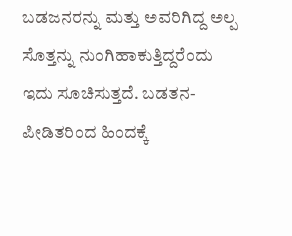ಬಡಜನರನ್ನು ಮತ್ತು ಅವರಿಗಿದ್ದ ಅಲ್ಪ ಸೊತ್ತನ್ನು ನುಂಗಿಹಾಕುತ್ತಿದ್ದರೆಂದು ಇದು ಸೂಚಿಸುತ್ತದೆ. ಬಡತನ-ಪೀಡಿತರಿಂದ ಹಿಂದಕ್ಕೆ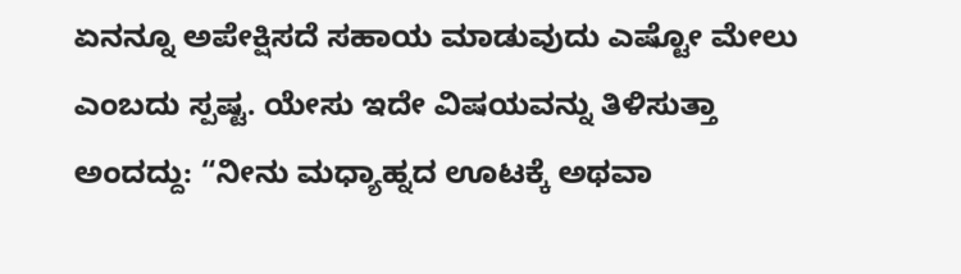ಏನನ್ನೂ ಅಪೇಕ್ಷಿಸದೆ ಸಹಾಯ ಮಾಡುವುದು ಎಷ್ಟೋ ಮೇಲು ಎಂಬದು ಸ್ಪಷ್ಟ. ಯೇಸು ಇದೇ ವಿಷಯವನ್ನು ತಿಳಿಸುತ್ತಾ ಅಂದದ್ದು: “ನೀನು ಮಧ್ಯಾಹ್ನದ ಊಟಕ್ಕೆ ಅಥವಾ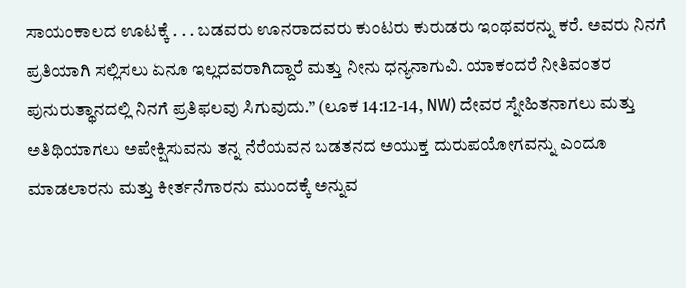ಸಾಯಂಕಾಲದ ಊಟಕ್ಕೆ . . . ಬಡವರು ಊನರಾದವರು ಕುಂಟರು ಕುರುಡರು ಇಂಥವರನ್ನು ಕರೆ. ಅವರು ನಿನಗೆ ಪ್ರತಿಯಾಗಿ ಸಲ್ಲಿಸಲು ಏನೂ ಇಲ್ಲದವರಾಗಿದ್ದಾರೆ ಮತ್ತು ನೀನು ಧನ್ಯನಾಗುವಿ. ಯಾಕಂದರೆ ನೀತಿವಂತರ ಪುನುರುತ್ಥಾನದಲ್ಲಿ ನಿನಗೆ ಪ್ರತಿಫಲವು ಸಿಗುವುದು.” (ಲೂಕ 14:12-14, NW) ದೇವರ ಸ್ನೇಹಿತನಾಗಲು ಮತ್ತು ಅತಿಥಿಯಾಗಲು ಅಪೇಕ್ಷಿಸುವನು ತನ್ನ ನೆರೆಯವನ ಬಡತನದ ಅಯುಕ್ತ ದುರುಪಯೋಗವನ್ನು ಎಂದೂ ಮಾಡಲಾರನು ಮತ್ತು ಕೀರ್ತನೆಗಾರನು ಮುಂದಕ್ಕೆ ಅನ್ನುವ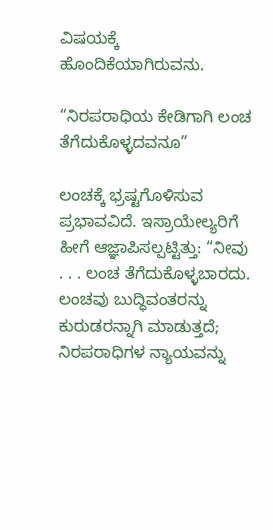ವಿಷಯಕ್ಕೆ ಹೊಂದಿಕೆಯಾಗಿರುವನು.

“ನಿರಪರಾಧಿಯ ಕೇಡಿಗಾಗಿ ಲಂಚ ತೆಗೆದುಕೊಳ್ಳದವನೂ”

ಲಂಚಕ್ಕೆ ಭ್ರಷ್ಟಗೊಳಿಸುವ ಪ್ರಭಾವವಿದೆ. ಇಸ್ರಾಯೇಲ್ಯರಿಗೆ ಹೀಗೆ ಆಜ್ಞಾಪಿಸಲ್ಪಟ್ಟಿತ್ತು: “ನೀವು . . . ಲಂಚ ತೆಗೆದುಕೊಳ್ಳಬಾರದು. ಲಂಚವು ಬುದ್ಧಿವಂತರನ್ನು ಕುರುಡರನ್ನಾಗಿ ಮಾಡುತ್ತದೆ; ನಿರಪರಾಧಿಗಳ ನ್ಯಾಯವನ್ನು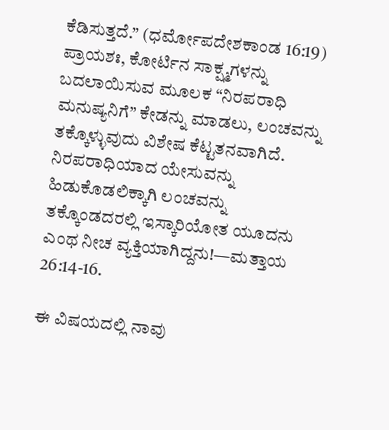ಕೆಡಿಸುತ್ತದೆ.” (ಧರ್ಮೋಪದೇಶಕಾಂಡ 16:19) ಪ್ರಾಯಶಃ, ಕೋರ್ಟಿನ ಸಾಕ್ಷ್ಮಗಳನ್ನು ಬದಲಾಯಿಸುವ ಮೂಲಕ “ನಿರಪರಾಧಿ ಮನುಷ್ಯನಿಗೆ” ಕೇಡನ್ನು ಮಾಡಲು, ಲಂಚವನ್ನು ತಕ್ಕೊಳ್ಳುವುದು ವಿಶೇಷ ಕೆಟ್ಟತನವಾಗಿದೆ. ನಿರಪರಾಧಿಯಾದ ಯೇಸುವನ್ನು ಹಿಡುಕೊಡಲಿಕ್ಕಾಗಿ ಲಂಚವನ್ನು ತಕ್ಕೊಂಡದರಲ್ಲಿ ಇಸ್ಕಾರಿಯೋತ ಯೂದನು ಎಂಥ ನೀಚ ವ್ಯಕ್ತಿಯಾಗಿದ್ದನು!—ಮತ್ತಾಯ 26:14-16.

ಈ ವಿಷಯದಲ್ಲಿ ನಾವು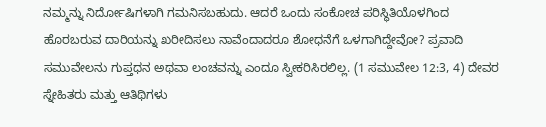ನಮ್ಮನ್ನು ನಿರ್ದೋಷಿಗಳಾಗಿ ಗಮನಿಸಬಹುದು. ಆದರೆ ಒಂದು ಸಂಕೋಚ ಪರಿಸ್ಥಿತಿಯೊಳಗಿಂದ ಹೊರಬರುವ ದಾರಿಯನ್ನು ಖರೀದಿಸಲು ನಾವೆಂದಾದರೂ ಶೋಧನೆಗೆ ಒಳಗಾಗಿದ್ದೇವೋ? ಪ್ರವಾದಿ ಸಮುವೇಲನು ಗುಪ್ತಧನ ಅಥವಾ ಲಂಚವನ್ನು ಎಂದೂ ಸ್ವೀಕರಿಸಿರಲಿಲ್ಲ. (1 ಸಮುವೇಲ 12:3, 4) ದೇವರ ಸ್ನೇಹಿತರು ಮತ್ತು ಆತಿಥಿಗಳು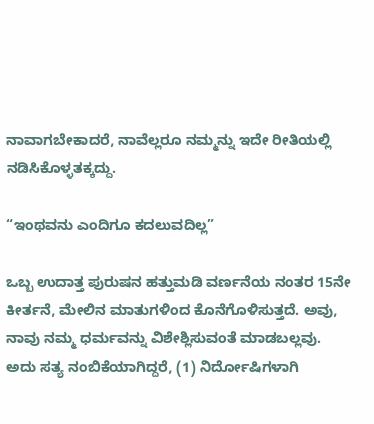ನಾವಾಗಬೇಕಾದರೆ, ನಾವೆಲ್ಲರೂ ನಮ್ಮನ್ನು ಇದೇ ರೀತಿಯಲ್ಲಿ ನಡಿಸಿಕೊಳ್ಳತಕ್ಕದ್ದು.

“ಇಂಥವನು ಎಂದಿಗೂ ಕದಲುವದಿಲ್ಲ”

ಒಬ್ಬ ಉದಾತ್ತ ಪುರುಷನ ಹತ್ತುಮಡಿ ವರ್ಣನೆಯ ನಂತರ 15ನೇ ಕೀರ್ತನೆ, ಮೇಲಿನ ಮಾತುಗಳಿಂದ ಕೊನೆಗೊಳಿಸುತ್ತದೆ. ಅವು, ನಾವು ನಮ್ಮ ಧರ್ಮವನ್ನು ವಿಶೇಶ್ಲಿಸುವಂತೆ ಮಾಡಬಲ್ಲವು. ಅದು ಸತ್ಯ ನಂಬಿಕೆಯಾಗಿದ್ದರೆ, (1) ನಿರ್ದೋಷಿಗಳಾಗಿ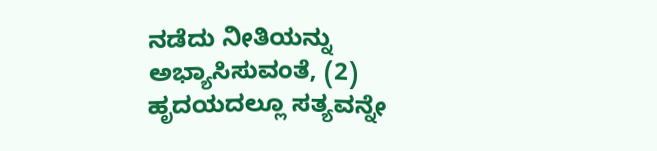ನಡೆದು ನೀತಿಯನ್ನು ಅಭ್ಯಾಸಿಸುವಂತೆ, (2) ಹೃದಯದಲ್ಲೂ ಸತ್ಯವನ್ನೇ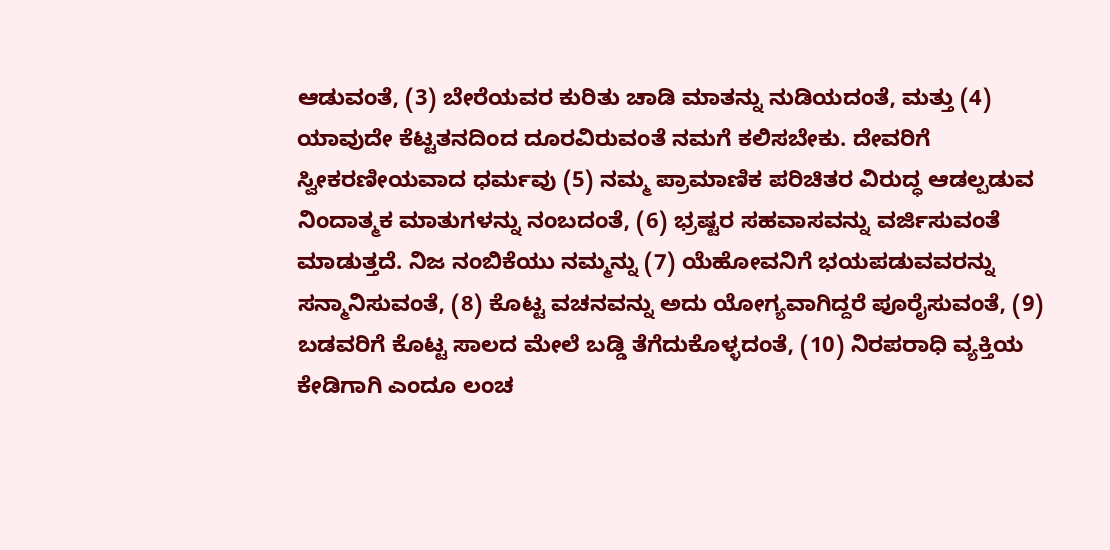ಆಡುವಂತೆ, (3) ಬೇರೆಯವರ ಕುರಿತು ಚಾಡಿ ಮಾತನ್ನು ನುಡಿಯದಂತೆ, ಮತ್ತು (4) ಯಾವುದೇ ಕೆಟ್ಟತನದಿಂದ ದೂರವಿರುವಂತೆ ನಮಗೆ ಕಲಿಸಬೇಕು. ದೇವರಿಗೆ ಸ್ವೀಕರಣೀಯವಾದ ಧರ್ಮವು (5) ನಮ್ಮ ಪ್ರಾಮಾಣಿಕ ಪರಿಚಿತರ ವಿರುದ್ಧ ಆಡಲ್ಪಡುವ ನಿಂದಾತ್ಮಕ ಮಾತುಗಳನ್ನು ನಂಬದಂತೆ, (6) ಭ್ರಷ್ಟರ ಸಹವಾಸವನ್ನು ವರ್ಜಿಸುವಂತೆ ಮಾಡುತ್ತದೆ. ನಿಜ ನಂಬಿಕೆಯು ನಮ್ಮನ್ನು (7) ಯೆಹೋವನಿಗೆ ಭಯಪಡುವವರನ್ನು ಸನ್ಮಾನಿಸುವಂತೆ, (8) ಕೊಟ್ಟ ವಚನವನ್ನು ಅದು ಯೋಗ್ಯವಾಗಿದ್ದರೆ ಪೂರೈಸುವಂತೆ, (9) ಬಡವರಿಗೆ ಕೊಟ್ಟ ಸಾಲದ ಮೇಲೆ ಬಡ್ಡಿ ತೆಗೆದುಕೊಳ್ಳದಂತೆ, (10) ನಿರಪರಾಧಿ ವ್ಯಕ್ತಿಯ ಕೇಡಿಗಾಗಿ ಎಂದೂ ಲಂಚ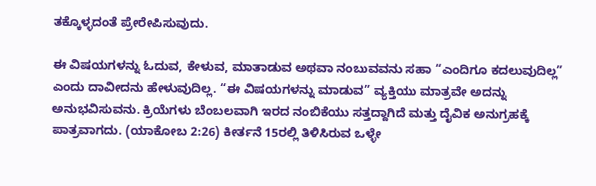ತಕ್ಕೊಳ್ಳದಂತೆ ಪ್ರೇರೇಪಿಸುವುದು.

ಈ ವಿಷಯಗಳನ್ನು ಓದುವ, ಕೇಳುವ, ಮಾತಾಡುವ ಅಥವಾ ನಂಬುವವನು ಸಹಾ “ಎಂದಿಗೂ ಕದಲುವುದಿಲ್ಲ” ಎಂದು ದಾವೀದನು ಹೇಳುವುದಿಲ್ಲ. “ಈ ವಿಷಯಗಳನ್ನು ಮಾಡುವ” ವ್ಯಕ್ತಿಯು ಮಾತ್ರವೇ ಅದನ್ನು ಅನುಭವಿಸುವನು. ಕ್ರಿಯೆಗಳು ಬೆಂಬಲವಾಗಿ ಇರದ ನಂಬಿಕೆಯು ಸತ್ತದ್ದಾಗಿದೆ ಮತ್ತು ದೈವಿಕ ಅನುಗ್ರಹಕ್ಕೆ ಪಾತ್ರವಾಗದು. (ಯಾಕೋಬ 2:26) ಕೀರ್ತನೆ 15ರಲ್ಲಿ ತಿಳಿಸಿರುವ ಒಳ್ಳೇ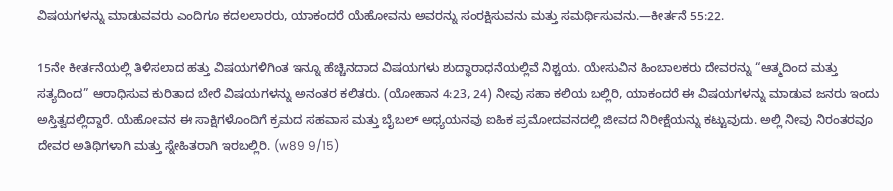ವಿಷಯಗಳನ್ನು ಮಾಡುವವರು ಎಂದಿಗೂ ಕದಲಲಾರರು, ಯಾಕಂದರೆ ಯೆಹೋವನು ಅವರನ್ನು ಸಂರಕ್ಷಿಸುವನು ಮತ್ತು ಸಮರ್ಥಿಸುವನು.—ಕೀರ್ತನೆ 55:22.

15ನೇ ಕೀರ್ತನೆಯಲ್ಲಿ ತಿಳಿಸಲಾದ ಹತ್ತು ವಿಷಯಗಳಿಗಿಂತ ಇನ್ನೂ ಹೆಚ್ಚಿನದಾದ ವಿಷಯಗಳು ಶುದ್ಧಾರಾಧನೆಯಲ್ಲಿವೆ ನಿಶ್ಚಯ. ಯೇಸುವಿನ ಹಿಂಬಾಲಕರು ದೇವರನ್ನು “ಆತ್ಮದಿಂದ ಮತ್ತು ಸತ್ಯದಿಂದ” ಆರಾಧಿಸುವ ಕುರಿತಾದ ಬೇರೆ ವಿಷಯಗಳನ್ನು ಅನಂತರ ಕಲಿತರು. (ಯೋಹಾನ 4:23, 24) ನೀವು ಸಹಾ ಕಲಿಯ ಬಲ್ಲಿರಿ, ಯಾಕಂದರೆ ಈ ವಿಷಯಗಳನ್ನು ಮಾಡುವ ಜನರು ಇಂದು ಅಸ್ತಿತ್ವದಲ್ಲಿದ್ದಾರೆ. ಯೆಹೋವನ ಈ ಸಾಕ್ಷಿಗಳೊಂದಿಗೆ ಕ್ರಮದ ಸಹವಾಸ ಮತ್ತು ಬೈಬಲ್‌ ಅಧ್ಯಯನವು ಐಹಿಕ ಪ್ರಮೋದವನದಲ್ಲಿ ಜೀವದ ನಿರೀಕ್ಷೆಯನ್ನು ಕಟ್ಟುವುದು. ಅಲ್ಲಿ ನೀವು ನಿರಂತರವೂ ದೇವರ ಅತಿಥಿಗಳಾಗಿ ಮತ್ತು ಸ್ನೇಹಿತರಾಗಿ ಇರಬಲ್ಲಿರಿ. (w89 9/15)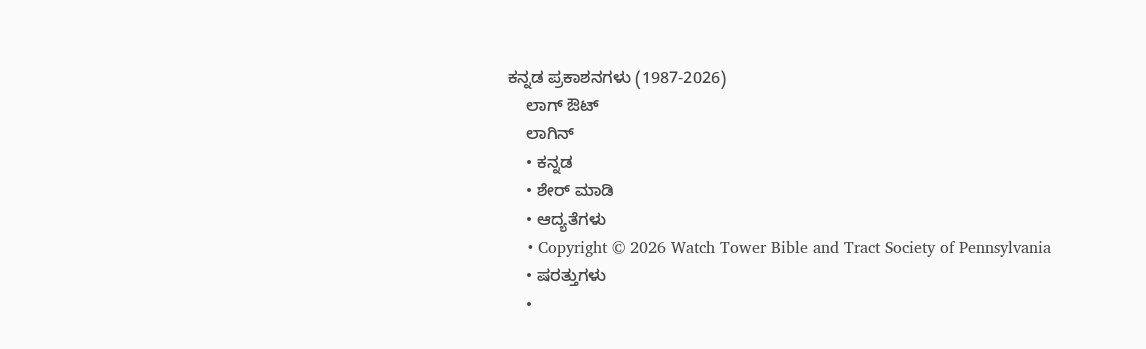ಕನ್ನಡ ಪ್ರಕಾಶನಗಳು (1987-2026)
    ಲಾಗ್ ಔಟ್
    ಲಾಗಿನ್
    • ಕನ್ನಡ
    • ಶೇರ್ ಮಾಡಿ
    • ಆದ್ಯತೆಗಳು
    • Copyright © 2026 Watch Tower Bible and Tract Society of Pennsylvania
    • ಷರತ್ತುಗಳು
    •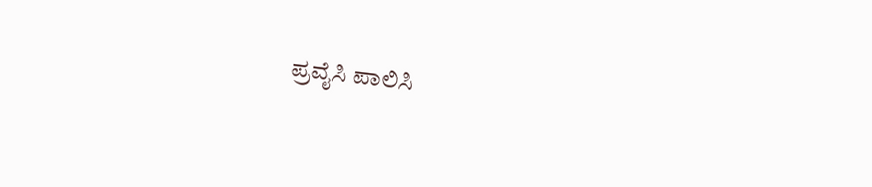ಪ್ರವೈಸಿ ಪಾಲಿಸಿ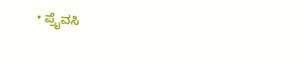• ಪ್ರೈವಸಿ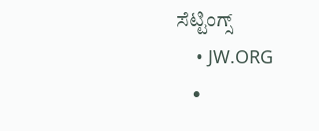ಸೆಟ್ಟಿಂಗ್ಸ್
    • JW.ORG
    •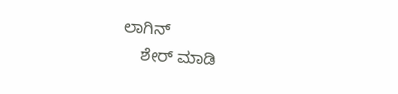ಲಾಗಿನ್
    ಶೇರ್ ಮಾಡಿ